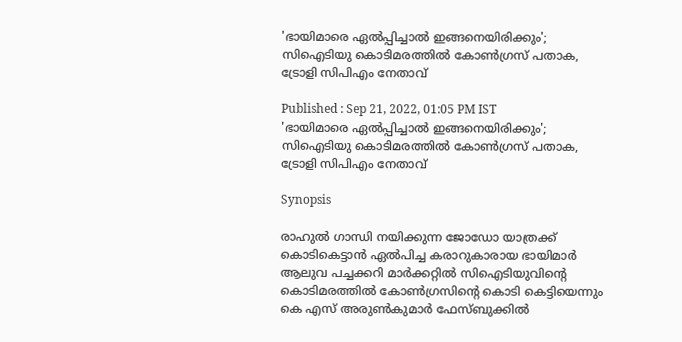'ഭായിമാരെ ഏല്‍പ്പിച്ചാല്‍ ഇങ്ങനെയിരിക്കും'; സിഐടിയു കൊടിമരത്തില്‍ കോണ്‍ഗ്രസ് പതാക, ട്രോളി സിപിഎം നേതാവ്

Published : Sep 21, 2022, 01:05 PM IST
'ഭായിമാരെ ഏല്‍പ്പിച്ചാല്‍ ഇങ്ങനെയിരിക്കും'; സിഐടിയു കൊടിമരത്തില്‍ കോണ്‍ഗ്രസ് പതാക, ട്രോളി സിപിഎം നേതാവ്

Synopsis

രാഹുല്‍ ഗാന്ധി നയിക്കുന്ന ജോഡോ യാത്രക്ക് കൊടികെട്ടാൻ ഏൽപിച്ച കരാറുകാരായ ഭായിമാർ ആലുവ പച്ചക്കറി മാർക്കറ്റിൽ സിഐടിയുവിന്‍റെ കൊടിമരത്തിൽ കോൺഗ്രസിന്‍റെ കൊടി കെട്ടിയെന്നും കെ എസ് അരുണ്‍കുമാര്‍ ഫേസ്ബുക്കില്‍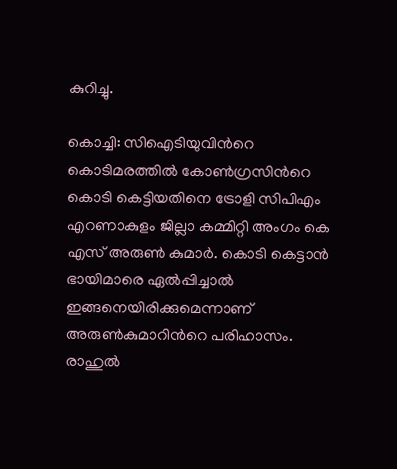കുറിച്ചു.

കൊച്ചി: സിഐടിയുവിന്‍റെ കൊടിമരത്തില്‍ കോണ്‍ഗ്രസിന്‍റെ കൊടി കെട്ടിയതിനെ ട്രോളി സിപിഎം എറണാകുളം ജില്ലാ കമ്മിറ്റി അംഗം കെ എസ് അരുണ്‍ കുമാര്‍. കൊടി കെട്ടാന്‍ ഭായിമാരെ ഏല്‍പ്പിച്ചാല്‍ ഇങ്ങനെയിരിക്കുമെന്നാണ് അരുണ്‍കുമാറിന്‍റെ പരിഹാസം. രാഹുല്‍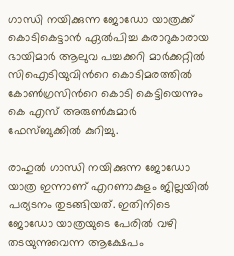ഗാന്ധി നയിക്കുന്ന ജോഡോ യാത്രക്ക് കൊടികെട്ടാൻ ഏൽപിച്ച കരാറുകാരായ ഭായിമാർ ആലുവ പച്ചക്കറി മാർക്കറ്റിൽ സിഐടിയുവിന്‍റെ കൊടിമരത്തിൽ കോൺഗ്രസിന്‍റെ കൊടി കെട്ടിയെന്നും കെ എസ് അരുണ്‍കുമാര്‍ ഫേസ്ബുക്കില്‍ കുറിച്ചു.

രാഹുല്‍ ഗാന്ധി നയിക്കുന്ന ജോഡോ യാത്ര ഇന്നാണ് എറണാകുളം ജില്ലയില്‍ പര്യടനം തുടങ്ങിയത്. ഇതിനിടെ ജോഡോ യാത്രയുടെ പേരിൽ വഴി തടയുന്നുവെന്ന ആക്ഷേപം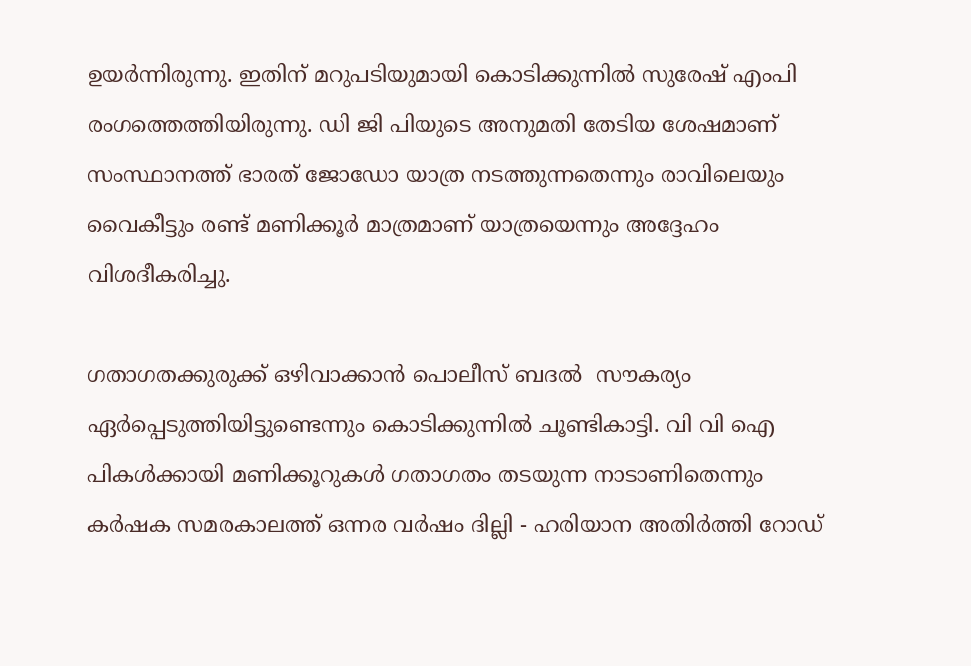ഉയര്‍ന്നിരുന്നു. ഇതിന് മറുപടിയുമായി കൊടിക്കുന്നിൽ സുരേഷ് എംപി രംഗത്തെത്തിയിരുന്നു. ഡി ജി പിയുടെ അനുമതി തേടിയ ശേഷമാണ് സംസ്ഥാനത്ത് ഭാരത് ജോഡോ യാത്ര നടത്തുന്നതെന്നും രാവിലെയും വൈകീട്ടും രണ്ട് മണിക്കൂർ മാത്രമാണ് യാത്രയെന്നും അദ്ദേഹം വിശദീകരിച്ചു.

ഗതാഗതക്കുരുക്ക് ഒഴിവാക്കാൻ പൊലീസ് ബദൽ  സൗകര്യം ഏർപ്പെടുത്തിയിട്ടുണ്ടെന്നും കൊടിക്കുന്നിൽ ചൂണ്ടികാട്ടി. വി വി ഐ പികൾക്കായി മണിക്കൂറുകൾ ഗതാഗതം തടയുന്ന നാടാണിതെന്നും കർഷക സമരകാലത്ത് ഒന്നര വർഷം ദില്ലി - ഹരിയാന അതിർത്തി റോഡ്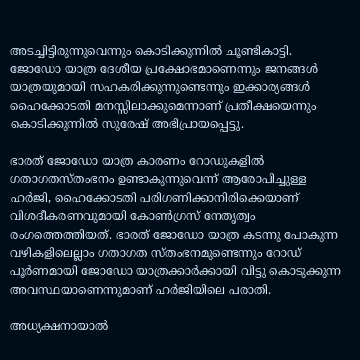അടച്ചിട്ടിരുന്നുവെന്നും കൊടിക്കുന്നിൽ ചൂണ്ടികാട്ടി. ജോഡോ യാത്ര ദേശീയ പ്രക്ഷോഭമാണെന്നും ജനങ്ങൾ യാത്രയുമായി സഹകരിക്കുന്നുണ്ടെന്നും ഇക്കാര്യങ്ങൾ ഹൈക്കോടതി മനസ്സിലാക്കുമെന്നാണ് പ്രതീക്ഷയെന്നും കൊടിക്കുന്നിൽ സുരേഷ് അഭിപ്രായപ്പെട്ടു.

ഭാരത് ജോഡോ യാത്ര കാരണം റോഡുകളിൽ ഗതാഗതസ്തംഭനം ഉണ്ടാകുന്നുവെന്ന് ആരോപിച്ചുള്ള ഹർജി, ഹൈക്കോടതി പരിഗണിക്കാനിരിക്കെയാണ് വിശദീകരണവുമായി കോൺഗ്രസ് നേതൃത്വം രംഗത്തെത്തിയത്. ഭാരത് ജോഡോ യാത്ര കടന്നു പോകുന്ന വഴികളിലെല്ലാം ഗതാഗത സ്തംഭനമുണ്ടെന്നും റോഡ് പൂ‍ര്‍ണമായി ജോഡോ യാത്രക്കാര്‍ക്കായി വിട്ടു കൊടുക്കുന്ന അവസ്ഥയാണെന്നുമാണ് ഹര്‍ജിയിലെ പരാതി.

അധ്യക്ഷനായാൽ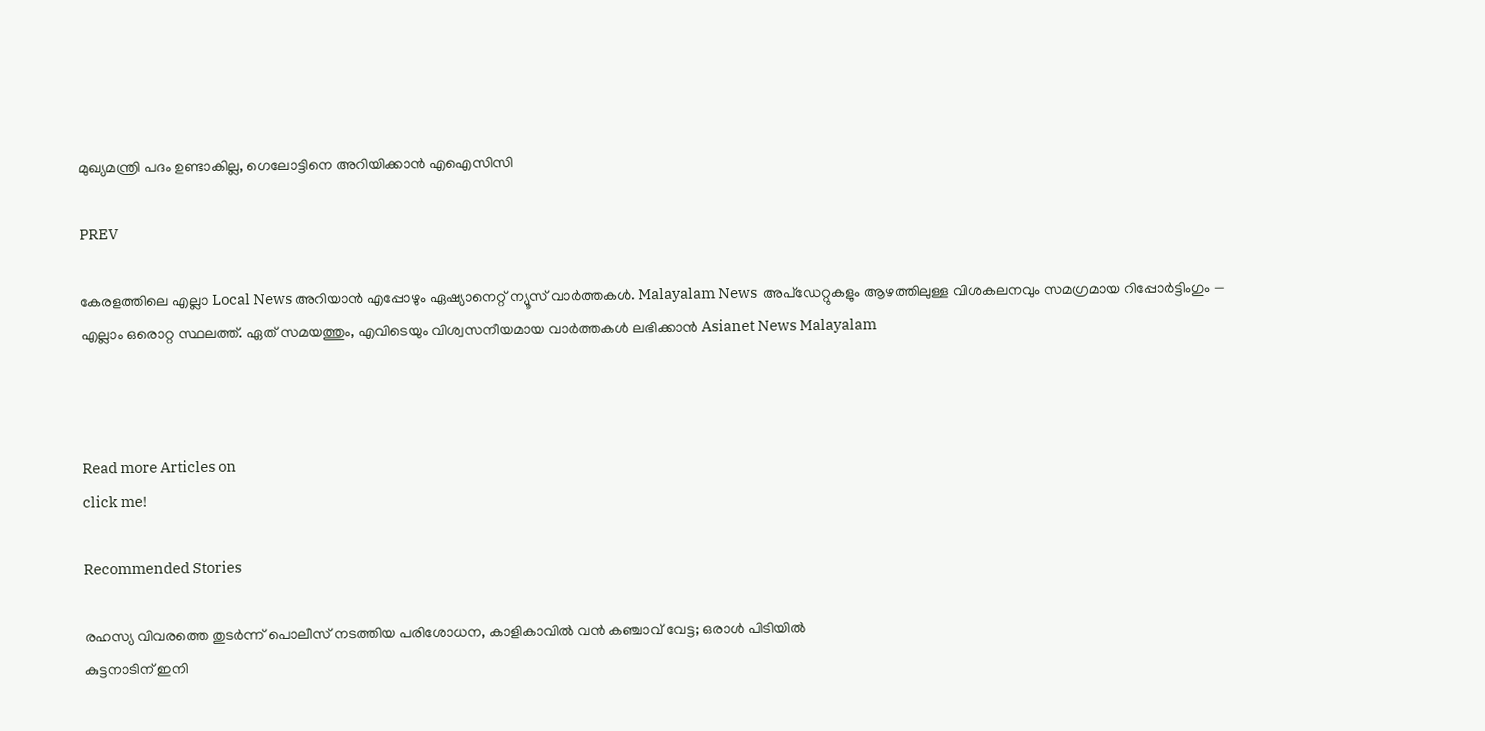മുഖ്യമന്ത്രി പദം ഉണ്ടാകില്ല, ഗെലോട്ടിനെ അറിയിക്കാൻ എഐസിസി

PREV

കേരളത്തിലെ എല്ലാ Local News അറിയാൻ എപ്പോഴും ഏഷ്യാനെറ്റ് ന്യൂസ് വാർത്തകൾ. Malayalam News  അപ്‌ഡേറ്റുകളും ആഴത്തിലുള്ള വിശകലനവും സമഗ്രമായ റിപ്പോർട്ടിംഗും — എല്ലാം ഒരൊറ്റ സ്ഥലത്ത്. ഏത് സമയത്തും, എവിടെയും വിശ്വസനീയമായ വാർത്തകൾ ലഭിക്കാൻ Asianet News Malayalam



Read more Articles on
click me!

Recommended Stories

രഹസ്യ വിവരത്തെ തുടർന്ന് പൊലീസ് നടത്തിയ പരിശോധന, കാളികാവിൽ വൻ കഞ്ചാവ് വേട്ട; ഒരാൾ പിടിയിൽ
കുട്ടനാടിന് ഇനി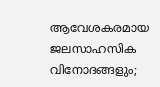ആവേശകരമായ ജലസാഹസിക വിനോദങ്ങളും;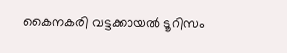കൈനകരി വട്ടക്കായൽ ടൂറിസം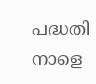പദ്ധതി നാളെ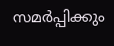സമർപ്പിക്കും